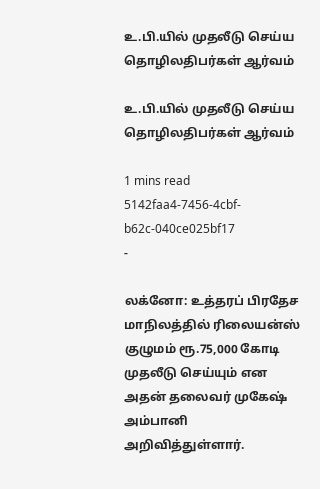உ.பி.யில் முதலீடு செய்ய தொழிலதிபர்கள் ஆர்வம்

உ.பி.யில் முதலீடு செய்ய தொழிலதிபர்கள் ஆர்வம்

1 mins read
5142faa4-7456-4cbf-b62c-040ce025bf17
-

லக்னோ: உத்தரப் பிரதேச மாநிலத்தில் ரிலையன்ஸ் குழுமம் ரூ.75,000 கோடி முதலீடு செய்யும் என அதன் தலைவர் முகேஷ் அம்பானி அறிவித்துள்ளார்.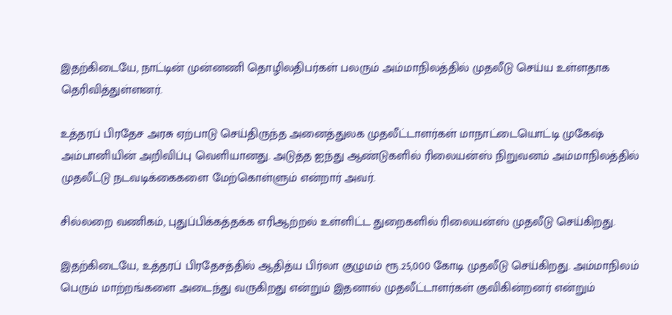இதற்கிடையே, நாட்டின் முன்னணி தொழிலதிபர்கள் பலரும் அம்மாநிலத்தில் முதலீடு செய்ய உள்ளதாக தெரிவித்துள்ளனர்.

உத்தரப் பிரதேச அரசு ஏற்பாடு செய்திருந்த அனைத்துலக முதலீட்டாளர்கள் மாநாட்டையொட்டி முகேஷ் அம்பானியின் அறிவிப்பு வெளியானது. அடுத்த ஐந்து ஆண்டுகளில் ரிலையன்ஸ் நிறுவனம் அம்மாநிலத்தில் முதலீட்டு நடவடிக்கைகளை மேற்கொள்ளும் என்றார் அவர்.

சில்லறை வணிகம், புதுப்பிக்கத்தக்க எரிஆற்றல் உள்ளிட்ட துறைகளில் ரிலையன்ஸ் முதலீடு செய்கிறது.

இதற்கிடையே, உத்தரப் பிரதேசத்தில் ஆதித்ய பிர்லா குழுமம் ரூ.25,000 கோடி முதலீடு செய்கிறது. அம்மாநிலம் பெரும் மாற்றங்களை அடைந்து வருகிறது என்றும் இதனால் முதலீட்டாளர்கள் குவிகின்றனர் என்றும்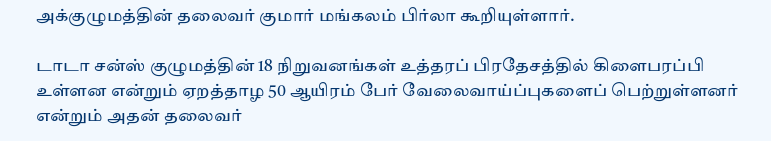அக்குழுமத்தின் தலைவர் குமார் மங்கலம் பிர்லா கூறியுள்ளார்.

டாடா சன்ஸ் குழுமத்தின் 18 நிறுவனங்கள் உத்தரப் பிரதேசத்தில் கிளைபரப்பி உள்ளன என்றும் ஏறத்தாழ 50 ஆயிரம் பேர் வேலைவாய்ப்புகளைப் பெற்றுள்ளனர் என்றும் அதன் தலைவர்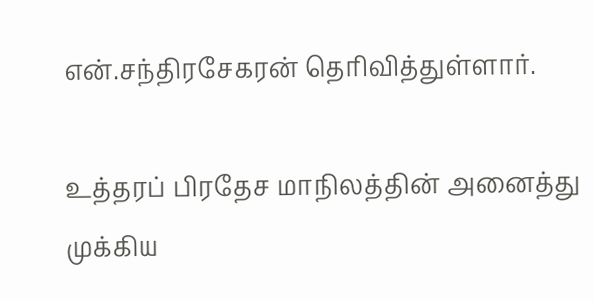என்.சந்திரசேகரன் தெரிவித்துள்ளார்.

உத்தரப் பிரதேச மாநிலத்தின் அனைத்து முக்கிய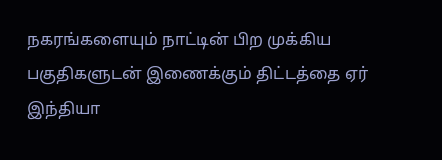நகரங்களையும் நாட்டின் பிற முக்கிய பகுதிகளுடன் இணைக்கும் திட்டத்தை ஏர் இந்தியா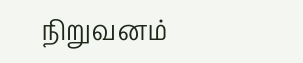நிறுவனம்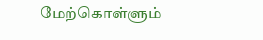மேற்கொள்ளும்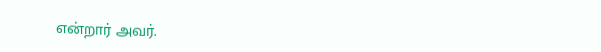என்றார் அவர்.